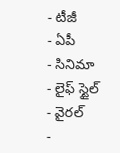- టీజీ
- ఏపీ
- సినిమా
- లైఫ్ స్టైల్
- వైరల్
-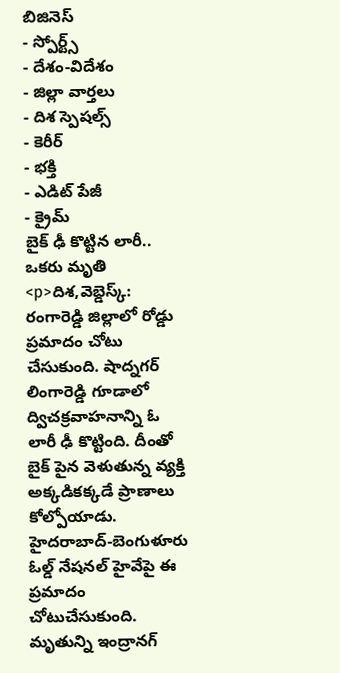బిజినెస్
- స్పోర్ట్స్
- దేశం-విదేశం
- జిల్లా వార్తలు
- దిశ స్పెషల్స్
- కెరీర్
- భక్తి
- ఎడిట్ పేజీ
- క్రైమ్
బైక్ ఢీ కొట్టిన లారీ.. ఒకరు మృతి
<p>దిశ,వెబ్డెస్క్: రంగారెడ్డి జిల్లాలో రోడ్డు ప్రమాదం చోటు చేసుకుంది. షాద్నగర్ లింగారెడ్డి గూడాలో ద్విచక్రవాహనాన్ని ఓ లారీ ఢీ కొట్టింది. దీంతో బైక్ పైన వెళుతున్న వ్యక్తి అక్కడికక్కడే ప్రాణాలు కోల్పోయాడు. హైదరాబాద్-బెంగుళూరు ఓల్డ్ నేషనల్ హైవేపై ఈ ప్రమాదం చోటుచేసుకుంది. మృతున్ని ఇంద్రానగ్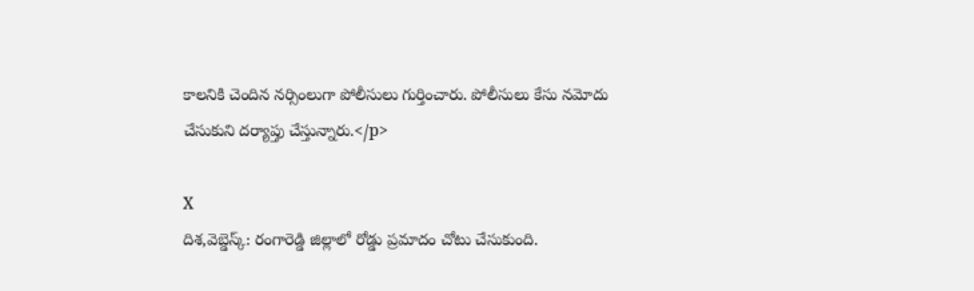కాలనికి చెందిన నర్సింలుగా పోలీసులు గుర్తించారు. పోలీసులు కేసు నమోదు చేసుకుని దర్యాప్తు చేస్తున్నారు.</p>

X
దిశ,వెబ్డెస్క్: రంగారెడ్డి జిల్లాలో రోడ్డు ప్రమాదం చోటు చేసుకుంది.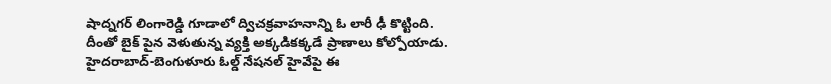షాద్నగర్ లింగారెడ్డి గూడాలో ద్విచక్రవాహనాన్ని ఓ లారీ ఢీ కొట్టింది. దీంతో బైక్ పైన వెళుతున్న వ్యక్తి అక్కడికక్కడే ప్రాణాలు కోల్పోయాడు. హైదరాబాద్-బెంగుళూరు ఓల్డ్ నేషనల్ హైవేపై ఈ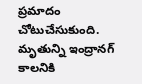ప్రమాదం చోటుచేసుకుంది. మృతున్ని ఇంద్రానగ్ కాలనికి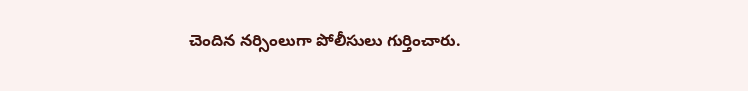చెందిన నర్సింలుగా పోలీసులు గుర్తించారు.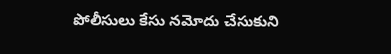పోలీసులు కేసు నమోదు చేసుకుని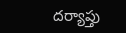దర్యాప్తు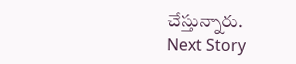చేస్తున్నారు.
Next Story